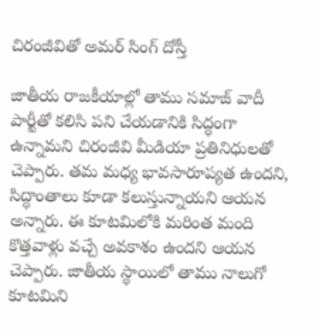చిరంజీవితో అమర్ సింగ్ దోస్తీ

జాతీయ రాజకీయాల్లో తాము సమాజ్ వాదీ పార్టీతో కలిసి పని చేయడానికి సిద్ధంగా ఉన్నామని చిరంజీవి మీడియా ప్రతినిధులతో చెప్పారు. తమ మధ్య భావసారూప్యత ఉందని, సిద్ధాంతాలు కూడా కలుస్తున్నాయని ఆయన అన్నారు. ఈ కూటమిలోకి మరింత మంది కొత్తవాళ్లు వచ్చే అవకాశం ఉందని ఆయన చెప్పారు. జాతీయ స్థాయిలో తాము నాలుగో కూటమిని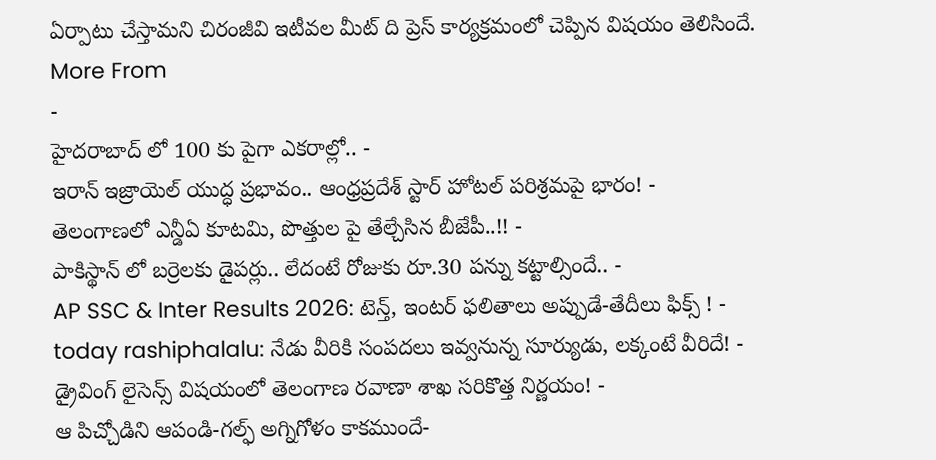ఏర్పాటు చేస్తామని చిరంజీవి ఇటీవల మీట్ ది ప్రెస్ కార్యక్రమంలో చెప్పిన విషయం తెలిసిందే.
More From
-
హైదరాబాద్ లో 100 కు పైగా ఎకరాల్లో.. -
ఇరాన్ ఇజ్రాయెల్ యుద్ధ ప్రభావం.. ఆంధ్రప్రదేశ్ స్టార్ హోటల్ పరిశ్రమపై భారం! -
తెలంగాణలో ఎన్డీఏ కూటమి, పొత్తుల పై తేల్చేసిన బీజేపీ..!! -
పాకిస్థాన్ లో బర్రెలకు డైపర్లు.. లేదంటే రోజుకు రూ.30 పన్ను కట్టాల్సిందే.. -
AP SSC & Inter Results 2026: టెన్త్, ఇంటర్ ఫలితాలు అప్పుడే-తేదీలు ఫిక్స్ ! -
today rashiphalalu: నేడు వీరికి సంపదలు ఇవ్వనున్న సూర్యుడు, లక్కంటే వీరిదే! -
డ్రైవింగ్ లైసెన్స్ విషయంలో తెలంగాణ రవాణా శాఖ సరికొత్త నిర్ణయం! -
ఆ పిచ్చోడిని ఆపండి-గల్ఫ్ అగ్నిగోళం కాకముందే-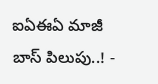ఐఏఈఏ మాజీ బాస్ పిలుపు..! -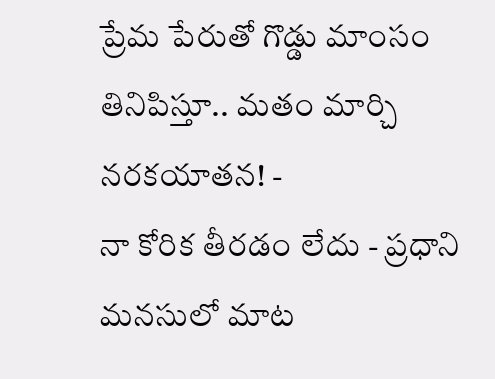ప్రేమ పేరుతో గొడ్డు మాంసం తినిపిస్తూ.. మతం మార్చి నరకయాతన! -
నా కోరిక తీరడం లేదు - ప్రధాని మనసులో మాట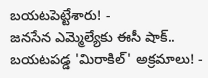బయటపెట్టేశారు! -
జనసేన ఎమ్మెల్యేకు ఈసీ షాక్.. బయటపడ్డ 'మిరాకిల్' అక్రమాలు! -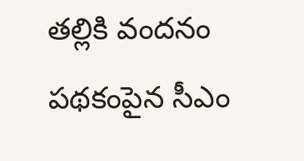తల్లికి వందనం పథకంపైన సీఎం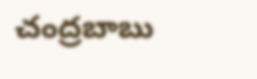చంద్రబాబు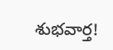శుభవార్త!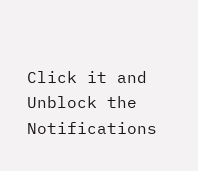Click it and Unblock the Notifications